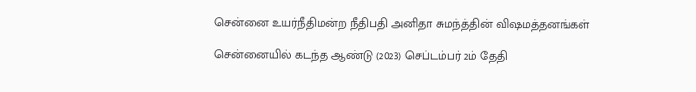சென்னை உயர்நீதிமன்ற நீதிபதி அனிதா சுமந்த்தின் விஷமத்தனங்கள்

சென்னையில் கடந்த ஆண்டு (2023) செப்டம்பர் 2ம் தேதி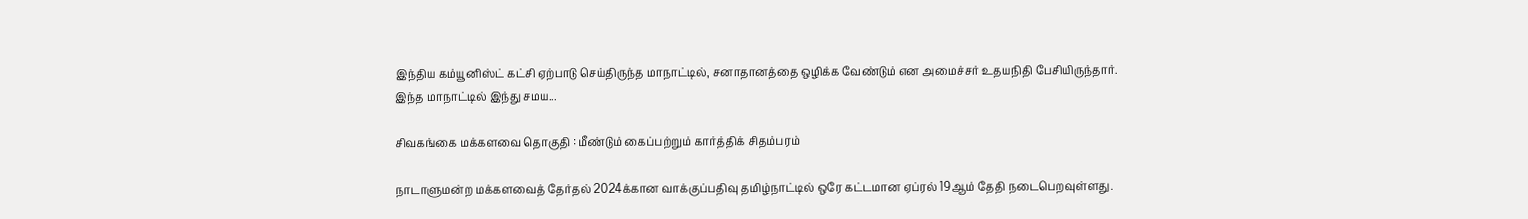இந்திய கம்யூனிஸ்ட் கட்சி ஏற்பாடு செய்திருந்த மாநாட்டில், சனாதானத்தை ஒழிக்க வேண்டும் என அமைச்சர் உதயநிதி பேசியிருந்தார். இந்த மாநாட்டில் இந்து சமய...

சிவகங்கை மக்களவை தொகுதி : மீண்டும் கைப்பற்றும் கார்த்திக் சிதம்பரம்

நாடாளுமன்ற மக்களவைத் தேர்தல் 2024க்கான வாக்குப்பதிவு தமிழ்நாட்டில் ஒரே கட்டமான ஏப்ரல் 19ஆம் தேதி நடைபெறவுள்ளது.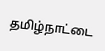தமிழ்நாட்டை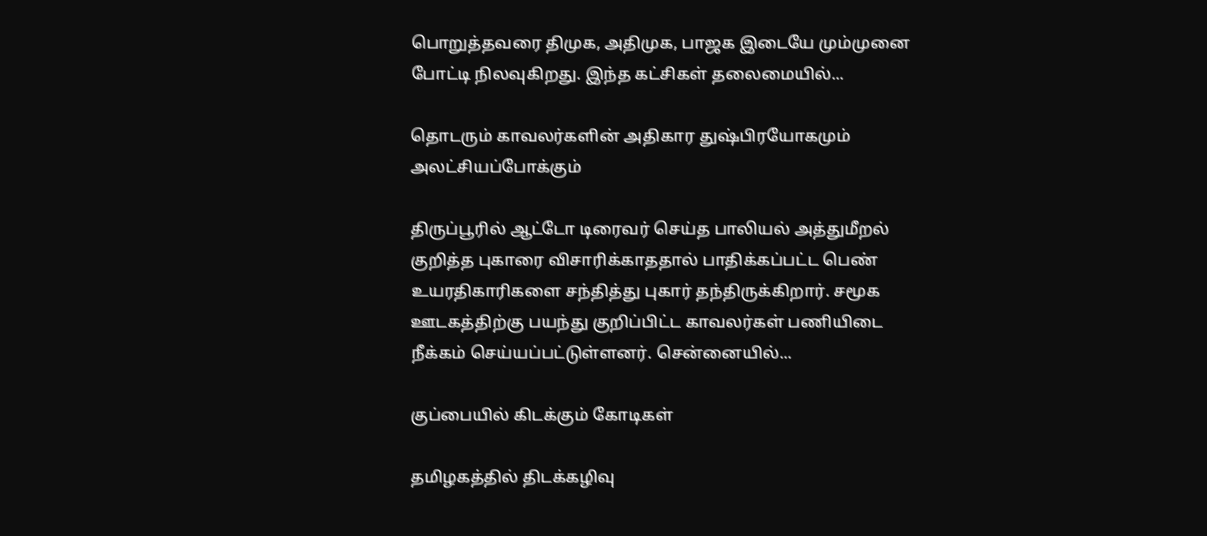பொறுத்தவரை திமுக, அதிமுக, பாஜக இடையே மும்முனை போட்டி நிலவுகிறது. இந்த கட்சிகள் தலைமையில்...

தொடரும் காவலர்களின் அதிகார துஷ்பிரயோகமும் அலட்சியப்போக்கும்

திருப்பூரில் ஆட்டோ டிரைவர் செய்த பாலியல் அத்துமீறல் குறித்த புகாரை விசாரிக்காததால் பாதிக்கப்பட்ட பெண் உயரதிகாரிகளை சந்தித்து புகார் தந்திருக்கிறார். சமூக ஊடகத்திற்கு பயந்து குறிப்பிட்ட காவலர்கள் பணியிடை நீக்கம் செய்யப்பட்டுள்ளனர். சென்னையில்...

குப்பையில் கிடக்கும் கோடிகள்

தமிழகத்தில் திடக்கழிவு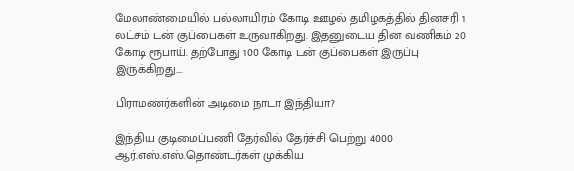மேலாண்மையில் பல்லாயிரம் கோடி ஊழல் தமிழகத்தில் தினசரி 1 லட்சம் டன் குப்பைகள் உருவாகிறது. இதனுடைய தின வணிகம் 20 கோடி ரூபாய். தற்போது 100 கோடி டன் குப்பைகள் இருப்பு இருக்கிறது....

பிராமணர்களின் அடிமை நாடா இந்தியா?

இந்திய குடிமைப்பணி தேர்வில் தேர்ச்சி பெற்று 4000 ஆர்.எஸ்.எஸ்.தொண்டர்கள் முக்கிய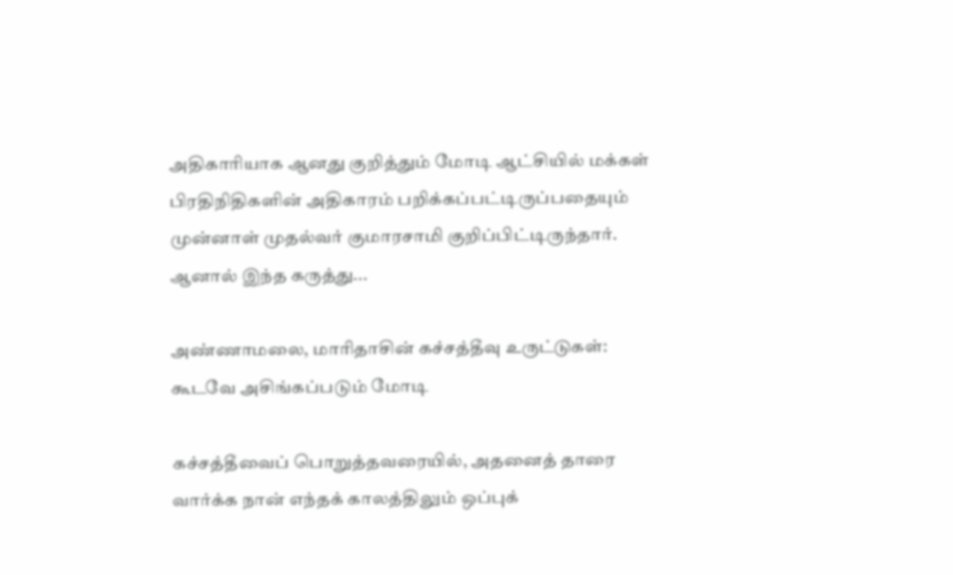அதிகாரியாக ஆனது குறித்தும் மோடி ஆட்சியில் மக்கள் பிரதிநிதிகளின் அதிகாரம் பறிக்கப்பட்டிருப்பதையும் முன்னாள் முதல்வர் குமாரசாமி குறிப்பிட்டிருந்தார். ஆனால் இந்த கருத்து...

அண்ணாமலை, மாரிதாசின் கச்சத்தீவு உருட்டுகள்: கூடவே அசிங்கப்படும் மோடி

கச்சத்தீவைப் பொறுத்தவரையில், அதனைத் தாரை வார்க்க நான் எந்தக் காலத்திலும் ஒப்புக்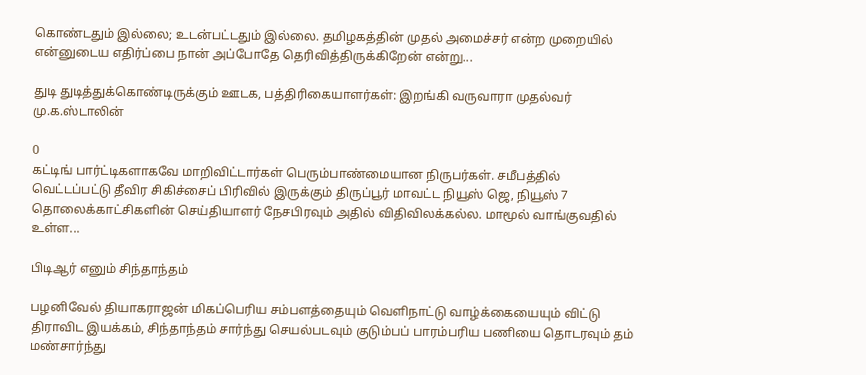கொண்டதும் இல்லை; உடன்பட்டதும் இல்லை. தமிழகத்தின் முதல் அமைச்சர் என்ற முறையில் என்னுடைய எதிர்ப்பை நான் அப்போதே தெரிவித்திருக்கிறேன் என்று...

துடி துடித்துக்கொண்டிருக்கும் ஊடக, பத்திரிகையாளர்கள்: இறங்கி வருவாரா முதல்வர் மு.க.ஸ்டாலின்

0
கட்டிங் பார்ட்டிகளாகவே மாறிவிட்டார்கள் பெரும்பாண்மையான நிருபர்கள். சமீபத்தில் வெட்டப்பட்டு தீவிர சிகிச்சைப் பிரிவில் இருக்கும் திருப்பூர் மாவட்ட நியூஸ் ஜெ, நியூஸ் 7 தொலைக்காட்சிகளின் செய்தியாளர் நேசபிரவும் அதில் விதிவிலக்கல்ல. மாமூல் வாங்குவதில் உள்ள...

பிடிஆர் எனும் சிந்தாந்தம்

பழனிவேல் தியாகராஜன் மிகப்பெரிய சம்பளத்தையும் வெளிநாட்டு வாழ்க்கையையும் விட்டு திராவிட இயக்கம், சிந்தாந்தம் சார்ந்து செயல்படவும் குடும்பப் பாரம்பரிய பணியை தொடரவும் தம் மண்சார்ந்து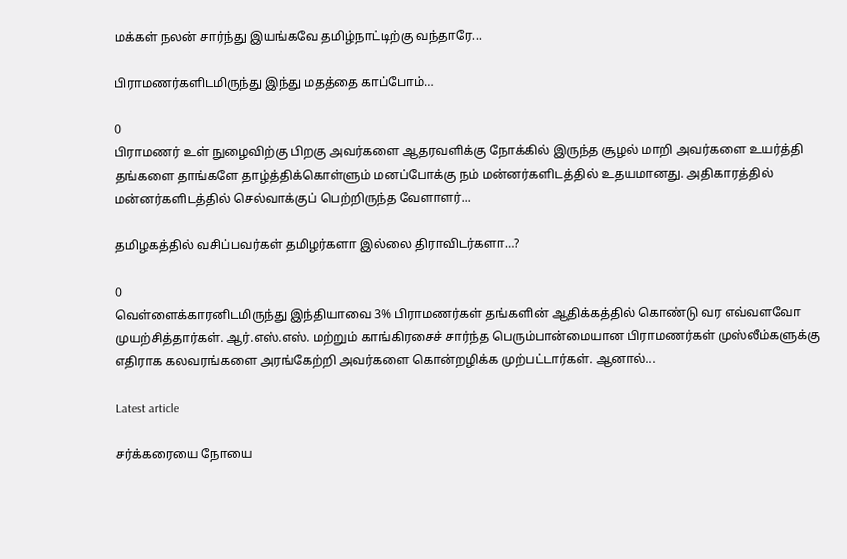மக்கள் நலன் சார்ந்து இயங்கவே தமிழ்நாட்டிற்கு வந்தாரே...

பிராமணர்களிடமிருந்து இந்து மதத்தை காப்போம்…

0
பிராமணர் உள் நுழைவிற்கு பிறகு அவர்களை ஆதரவளிக்கு நோக்கில் இருந்த சூழல் மாறி அவர்களை உயர்த்தி தங்களை தாங்களே தாழ்த்திக்கொள்ளும் மனப்போக்கு நம் மன்னர்களிடத்தில் உதயமானது. அதிகாரத்தில் மன்னர்களிடத்தில் செல்வாக்குப் பெற்றிருந்த வேளாளர்...

தமிழகத்தில் வசிப்பவர்கள் தமிழர்களா இல்லை திராவிடர்களா…?

0
வெள்ளைக்காரனிடமிருந்து இந்தியாவை 3% பிராமணர்கள் தங்களின் ஆதிக்கத்தில் கொண்டு வர எவ்வளவோ முயற்சித்தார்கள். ஆர்.எஸ்.எஸ். மற்றும் காங்கிரசைச் சார்ந்த பெரும்பான்மையான பிராமணர்கள் முஸ்லீம்களுக்கு எதிராக கலவரங்களை அரங்கேற்றி அவர்களை கொன்றழிக்க முற்பட்டார்கள். ஆனால்...

Latest article

சர்க்கரையை நோயை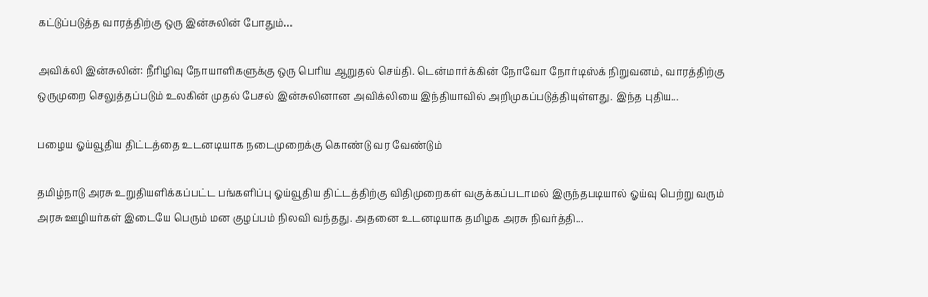கட்டுப்படுத்த வாரத்திற்கு ஒரு இன்சுலின் போதும்…

அவிக்லி இன்சுலின்: நீரிழிவு நோயாளிகளுக்கு ஒரு பெரிய ஆறுதல் செய்தி. டென்மார்க்கின் நோவோ நோர்டிஸ்க் நிறுவனம், வாரத்திற்கு ஒருமுறை செலுத்தப்படும் உலகின் முதல் பேசல் இன்சுலினான அவிக்லியை இந்தியாவில் அறிமுகப்படுத்தியுள்ளது. இந்த புதிய...

பழைய ஓய்வூதிய திட்டத்தை உடனடியாக நடைமுறைக்கு கொண்டு வர வேண்டும்

தமிழ்நாடு அரசு உறுதியளிக்கப்பட்ட பங்களிப்பு ஓய்வூதிய திட்டத்திற்கு விதிமுறைகள் வகுக்கப்படாமல் இருந்தபடியால் ஓய்வு பெற்று வரும் அரசு ஊழியர்கள் இடையே பெரும் மன குழப்பம் நிலவி வந்தது. அதனை உடனடியாக தமிழக அரசு நிவர்த்தி...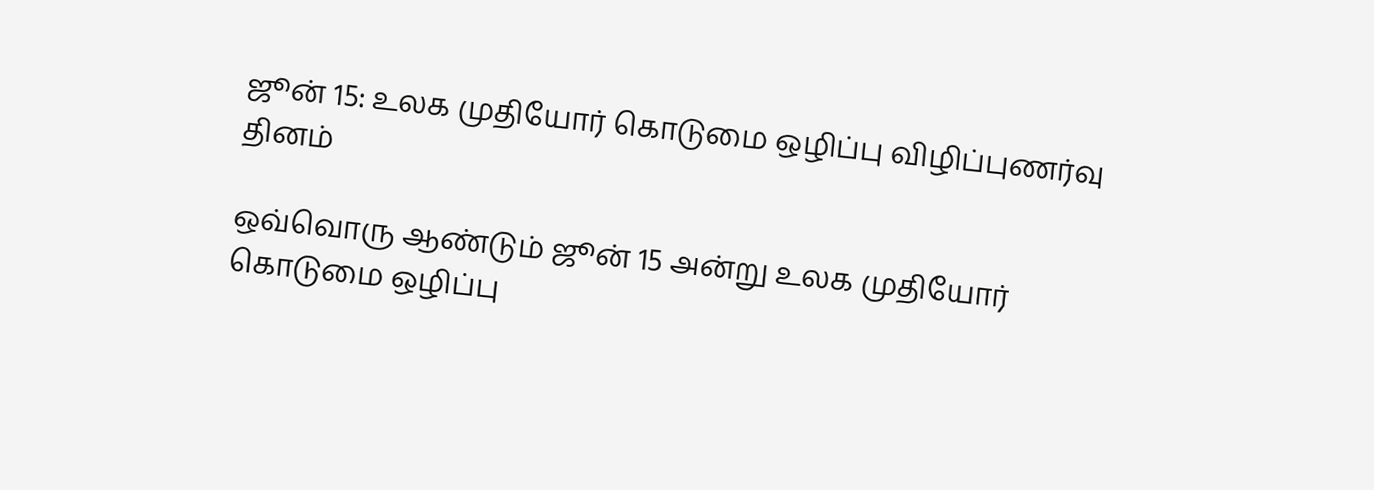ஜூன் 15: உலக முதியோர் கொடுமை ஒழிப்பு விழிப்புணர்வு தினம்

ஒவ்வொரு ஆண்டும் ஜூன் 15 அன்று உலக முதியோர் கொடுமை ஒழிப்பு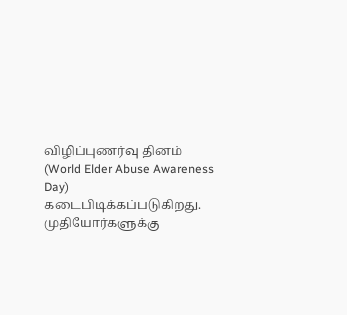விழிப்புணர்வு தினம் (World Elder Abuse Awareness Day) கடைபிடிக்கப்படுகிறது. முதியோர்களுக்கு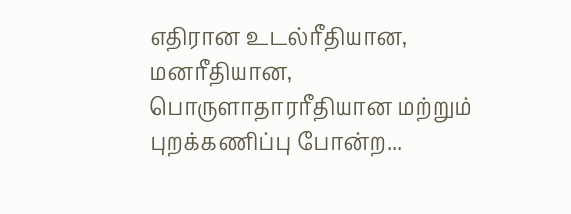எதிரான உடல்ரீதியான, மனரீதியான, பொருளாதாரரீதியான மற்றும் புறக்கணிப்பு போன்ற...